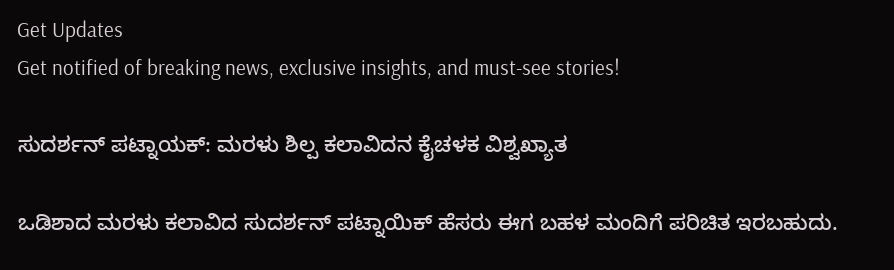Get Updates
Get notified of breaking news, exclusive insights, and must-see stories!

ಸುದರ್ಶನ್ ಪಟ್ನಾಯಕ್: ಮರಳು ಶಿಲ್ಪ ಕಲಾವಿದನ ಕೈಚಳಕ ವಿಶ್ವಖ್ಯಾತ

ಒಡಿಶಾದ ಮರಳು ಕಲಾವಿದ ಸುದರ್ಶನ್ ಪಟ್ನಾಯಿಕ್ ಹೆಸರು ಈಗ ಬಹಳ ಮಂದಿಗೆ ಪರಿಚಿತ ಇರಬಹುದು.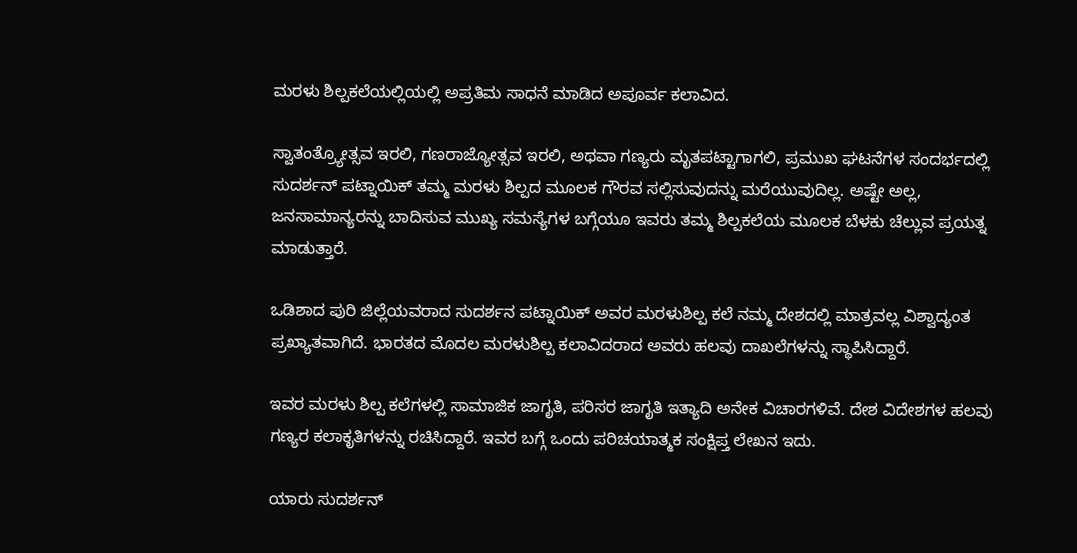ಮರಳು ಶಿಲ್ಪಕಲೆಯಲ್ಲಿಯಲ್ಲಿ ಅಪ್ರತಿಮ ಸಾಧನೆ ಮಾಡಿದ ಅಪೂರ್ವ ಕಲಾವಿದ.

ಸ್ವಾತಂತ್ರ್ಯೋತ್ಸವ ಇರಲಿ, ಗಣರಾಜ್ಯೋತ್ಸವ ಇರಲಿ, ಅಥವಾ ಗಣ್ಯರು ಮೃತಪಟ್ಟಾಗಾಗಲಿ, ಪ್ರಮುಖ ಘಟನೆಗಳ ಸಂದರ್ಭದಲ್ಲಿ ಸುದರ್ಶನ್ ಪಟ್ನಾಯಿಕ್ ತಮ್ಮ ಮರಳು ಶಿಲ್ಪದ ಮೂಲಕ ಗೌರವ ಸಲ್ಲಿಸುವುದನ್ನು ಮರೆಯುವುದಿಲ್ಲ. ಅಷ್ಟೇ ಅಲ್ಲ, ಜನಸಾಮಾನ್ಯರನ್ನು ಬಾದಿಸುವ ಮುಖ್ಯ ಸಮಸ್ಯೆಗಳ ಬಗ್ಗೆಯೂ ಇವರು ತಮ್ಮ ಶಿಲ್ಪಕಲೆಯ ಮೂಲಕ ಬೆಳಕು ಚೆಲ್ಲುವ ಪ್ರಯತ್ನ ಮಾಡುತ್ತಾರೆ.

ಒಡಿಶಾದ ಪುರಿ ಜಿಲ್ಲೆಯವರಾದ ಸುದರ್ಶನ ಪಟ್ನಾಯಿಕ್ ಅವರ ಮರಳುಶಿಲ್ಪ ಕಲೆ ನಮ್ಮ ದೇಶದಲ್ಲಿ ಮಾತ್ರವಲ್ಲ ವಿಶ್ವಾದ್ಯಂತ ಪ್ರಖ್ಯಾತವಾಗಿದೆ. ಭಾರತದ ಮೊದಲ ಮರಳುಶಿಲ್ಪ ಕಲಾವಿದರಾದ ಅವರು ಹಲವು ದಾಖಲೆಗಳನ್ನು ಸ್ಥಾಪಿಸಿದ್ದಾರೆ.

ಇವರ ಮರಳು ಶಿಲ್ಪ ಕಲೆಗಳಲ್ಲಿ ಸಾಮಾಜಿಕ ಜಾಗೃತಿ, ಪರಿಸರ ಜಾಗೃತಿ ಇತ್ಯಾದಿ ಅನೇಕ ವಿಚಾರಗಳಿವೆ. ದೇಶ ವಿದೇಶಗಳ ಹಲವು ಗಣ್ಯರ ಕಲಾಕೃತಿಗಳನ್ನು ರಚಿಸಿದ್ದಾರೆ. ಇವರ ಬಗ್ಗೆ ಒಂದು ಪರಿಚಯಾತ್ಮಕ ಸಂಕ್ಷಿಪ್ತ ಲೇಖನ ಇದು.

ಯಾರು ಸುದರ್ಶನ್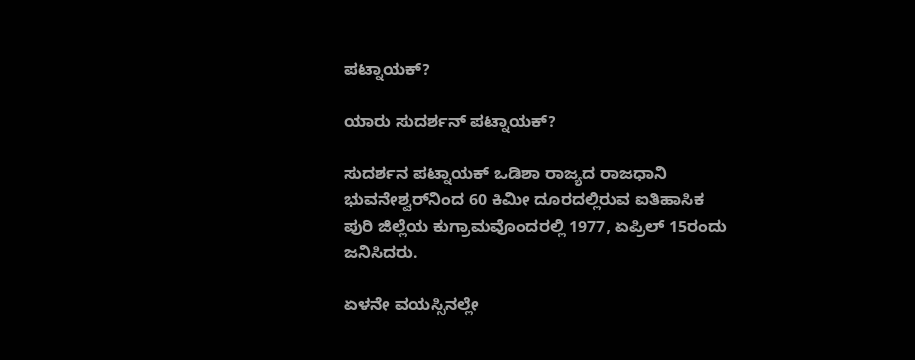ಪಟ್ನಾಯಕ್?

ಯಾರು ಸುದರ್ಶನ್ ಪಟ್ನಾಯಕ್?

ಸುದರ್ಶನ ಪಟ್ನಾಯಕ್ ಒಡಿಶಾ ರಾಜ್ಯದ ರಾಜಧಾನಿ ಭುವನೇಶ್ವರ್‌ನಿಂದ 60 ಕಿಮೀ ದೂರದಲ್ಲಿರುವ ಐತಿಹಾಸಿಕ ಪುರಿ ಜಿಲ್ಲೆಯ ಕುಗ್ರಾಮವೊಂದರಲ್ಲಿ 1977, ಏಪ್ರಿಲ್ 15ರಂದು ಜನಿಸಿದರು.

ಏಳನೇ ವಯಸ್ಸಿನಲ್ಲೇ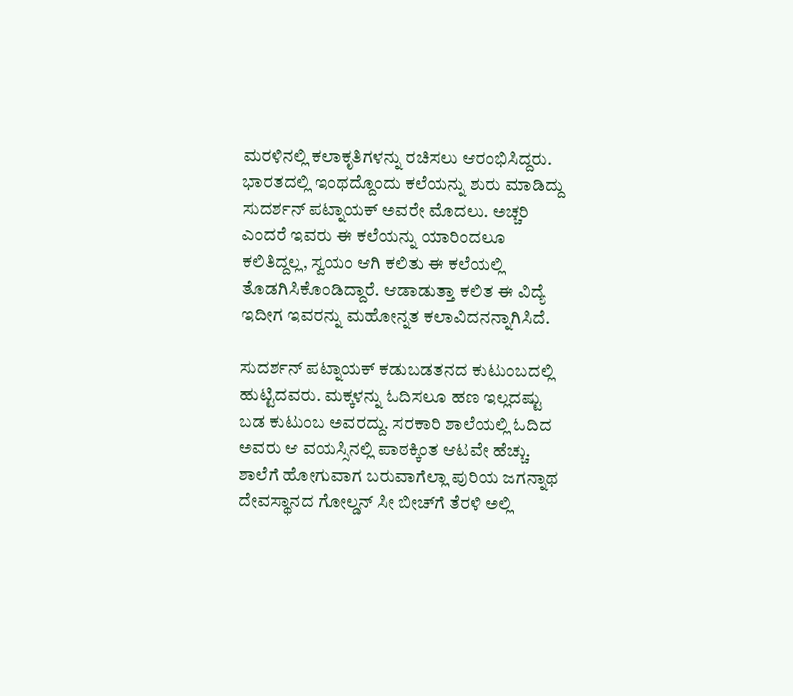ಮರಳಿನಲ್ಲಿ ಕಲಾಕೃತಿಗಳನ್ನು ರಚಿಸಲು ಆರಂಭಿಸಿದ್ದರು. ಭಾರತದಲ್ಲಿ ಇಂಥದ್ದೊಂದು ಕಲೆಯನ್ನು ಶುರು ಮಾಡಿದ್ದು ಸುದರ್ಶನ್ ಪಟ್ನಾಯಕ್ ಅವರೇ ಮೊದಲು. ಅಚ್ಚರಿ ಎಂದರೆ ಇವರು ಈ ಕಲೆಯನ್ನು ಯಾರಿಂದಲೂ ಕಲಿತಿದ್ದಲ್ಲ, ಸ್ವಯಂ ಆಗಿ ಕಲಿತು ಈ ಕಲೆಯಲ್ಲಿ ತೊಡಗಿಸಿಕೊಂಡಿದ್ದಾರೆ. ಆಡಾಡುತ್ತಾ ಕಲಿತ ಈ ವಿದ್ಯೆ ಇದೀಗ ಇವರನ್ನು ಮಹೋನ್ನತ ಕಲಾವಿದನನ್ನಾಗಿಸಿದೆ.

ಸುದರ್ಶನ್ ಪಟ್ನಾಯಕ್ ಕಡುಬಡತನದ ಕುಟುಂಬದಲ್ಲಿ ಹುಟ್ಟಿದವರು. ಮಕ್ಕಳನ್ನು ಓದಿಸಲೂ ಹಣ ಇಲ್ಲದಷ್ಟು ಬಡ ಕುಟುಂಬ ಅವರದ್ದು. ಸರಕಾರಿ ಶಾಲೆಯಲ್ಲಿ ಓದಿದ ಅವರು ಆ ವಯಸ್ಸಿನಲ್ಲಿ ಪಾಠಕ್ಕಿಂತ ಆಟವೇ ಹೆಚ್ಚು. ಶಾಲೆಗೆ ಹೋಗುವಾಗ ಬರುವಾಗೆಲ್ಲಾ ಪುರಿಯ ಜಗನ್ನಾಥ ದೇವಸ್ಥಾನದ ಗೋಲ್ಡನ್ ಸೀ ಬೀಚ್‌ಗೆ ತೆರಳಿ ಅಲ್ಲಿ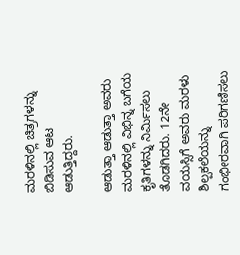ಮರಳಿನಲ್ಲಿ ಚಿತ್ರಗಳನ್ನು ಬಿಡಿಸುವ ಆಟ ಆಡುತ್ತಿದ್ದರು.

ಆಡುತ್ತಾ ಆಡುತ್ತಾ ಅವರು ಮರಳಿನಲ್ಲಿ ವಿಭಿನ್ನ ಬಗೆಯ ಕೃತಿಗಳನ್ನು ನಿರ್ಮಿಸಲು ತೊಡಗಿದರು. 12ನೇ ವಯಸ್ಸಿಗೆ ಅವರು ಮರಳು ಶಿಲ್ಪಕಲೆಯನ್ನು ಗಂಭೀರವಾಗಿ ಪರಿಗಣಿಸಲು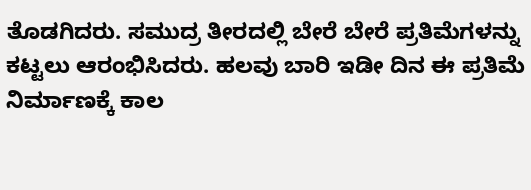ತೊಡಗಿದರು. ಸಮುದ್ರ ತೀರದಲ್ಲಿ ಬೇರೆ ಬೇರೆ ಪ್ರತಿಮೆಗಳನ್ನು ಕಟ್ಟಲು ಆರಂಭಿಸಿದರು. ಹಲವು ಬಾರಿ ಇಡೀ ದಿನ ಈ ಪ್ರತಿಮೆ ನಿರ್ಮಾಣಕ್ಕೆ ಕಾಲ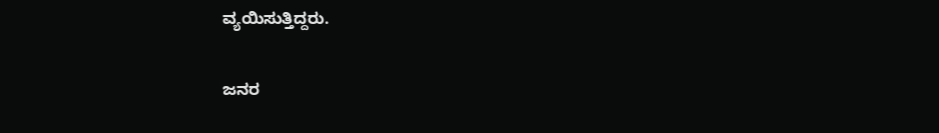ವ್ಯಯಿಸುತ್ತಿದ್ದರು.

ಜನರ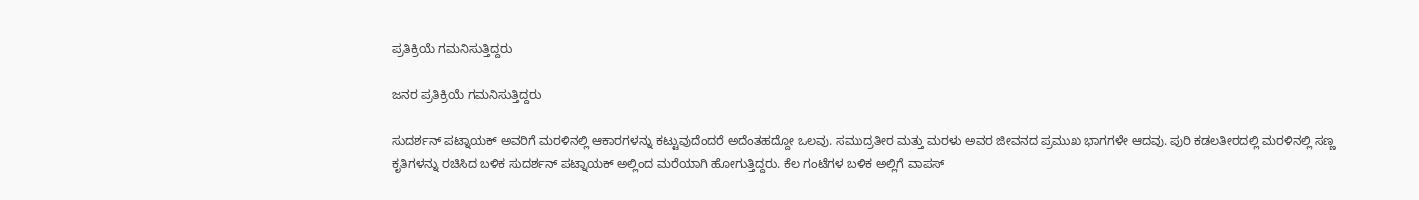ಪ್ರತಿಕ್ರಿಯೆ ಗಮನಿಸುತ್ತಿದ್ದರು

ಜನರ ಪ್ರತಿಕ್ರಿಯೆ ಗಮನಿಸುತ್ತಿದ್ದರು

ಸುದರ್ಶನ್ ಪಟ್ನಾಯಕ್ ಅವರಿಗೆ ಮರಳಿನಲ್ಲಿ ಆಕಾರಗಳನ್ನು ಕಟ್ಟುವುದೆಂದರೆ ಅದೆಂತಹದ್ದೋ ಒಲವು. ಸಮುದ್ರತೀರ ಮತ್ತು ಮರಳು ಅವರ ಜೀವನದ ಪ್ರಮುಖ ಭಾಗಗಳೇ ಆದವು. ಪುರಿ ಕಡಲತೀರದಲ್ಲಿ ಮರಳಿನಲ್ಲಿ ಸಣ್ಣ ಕೃತಿಗಳನ್ನು ರಚಿಸಿದ ಬಳಿಕ ಸುದರ್ಶನ್ ಪಟ್ನಾಯಕ್ ಅಲ್ಲಿಂದ ಮರೆಯಾಗಿ ಹೋಗುತ್ತಿದ್ದರು. ಕೆಲ ಗಂಟೆಗಳ ಬಳಿಕ ಅಲ್ಲಿಗೆ ವಾಪಸ್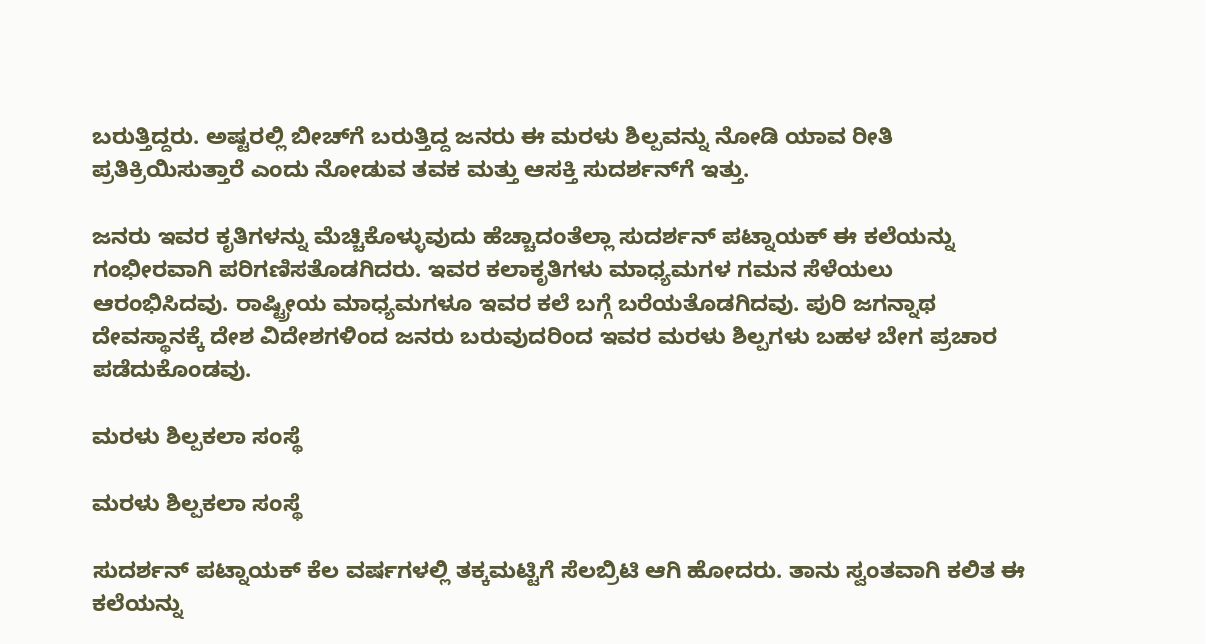ಬರುತ್ತಿದ್ದರು. ಅಷ್ಟರಲ್ಲಿ ಬೀಚ್‌ಗೆ ಬರುತ್ತಿದ್ದ ಜನರು ಈ ಮರಳು ಶಿಲ್ಪವನ್ನು ನೋಡಿ ಯಾವ ರೀತಿ ಪ್ರತಿಕ್ರಿಯಿಸುತ್ತಾರೆ ಎಂದು ನೋಡುವ ತವಕ ಮತ್ತು ಆಸಕ್ತಿ ಸುದರ್ಶನ್‌ಗೆ ಇತ್ತು.

ಜನರು ಇವರ ಕೃತಿಗಳನ್ನು ಮೆಚ್ಚಿಕೊಳ್ಳುವುದು ಹೆಚ್ಚಾದಂತೆಲ್ಲಾ ಸುದರ್ಶನ್ ಪಟ್ನಾಯಕ್ ಈ ಕಲೆಯನ್ನು ಗಂಭೀರವಾಗಿ ಪರಿಗಣಿಸತೊಡಗಿದರು. ಇವರ ಕಲಾಕೃತಿಗಳು ಮಾಧ್ಯಮಗಳ ಗಮನ ಸೆಳೆಯಲು ಆರಂಭಿಸಿದವು. ರಾಷ್ಟ್ರೀಯ ಮಾಧ್ಯಮಗಳೂ ಇವರ ಕಲೆ ಬಗ್ಗೆ ಬರೆಯತೊಡಗಿದವು. ಪುರಿ ಜಗನ್ನಾಥ ದೇವಸ್ಥಾನಕ್ಕೆ ದೇಶ ವಿದೇಶಗಳಿಂದ ಜನರು ಬರುವುದರಿಂದ ಇವರ ಮರಳು ಶಿಲ್ಪಗಳು ಬಹಳ ಬೇಗ ಪ್ರಚಾರ ಪಡೆದುಕೊಂಡವು.

ಮರಳು ಶಿಲ್ಪಕಲಾ ಸಂಸ್ಥೆ

ಮರಳು ಶಿಲ್ಪಕಲಾ ಸಂಸ್ಥೆ

ಸುದರ್ಶನ್ ಪಟ್ನಾಯಕ್ ಕೆಲ ವರ್ಷಗಳಲ್ಲಿ ತಕ್ಕಮಟ್ಟಿಗೆ ಸೆಲಬ್ರಿಟಿ ಆಗಿ ಹೋದರು. ತಾನು ಸ್ವಂತವಾಗಿ ಕಲಿತ ಈ ಕಲೆಯನ್ನು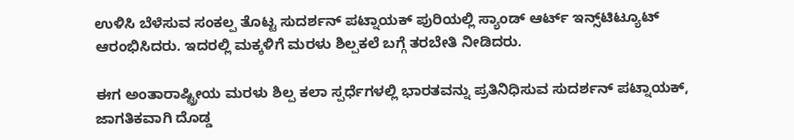ಉಳಿಸಿ ಬೆಳೆಸುವ ಸಂಕಲ್ಪ ತೊಟ್ಟ ಸುದರ್ಶನ್ ಪಟ್ನಾಯಕ್ ಪುರಿಯಲ್ಲಿ ಸ್ಯಾಂಡ್ ಆರ್ಟ್ ಇನ್ಸ್‌ಟಿಟ್ಯೂಟ್ ಆರಂಭಿಸಿದರು. ಇದರಲ್ಲಿ ಮಕ್ಕಳಿಗೆ ಮರಳು ಶಿಲ್ಪಕಲೆ ಬಗ್ಗೆ ತರಬೇತಿ ನೀಡಿದರು.

ಈಗ ಅಂತಾರಾಷ್ಟ್ರೀಯ ಮರಳು ಶಿಲ್ಪ ಕಲಾ ಸ್ಪರ್ಧೆಗಳಲ್ಲಿ ಭಾರತವನ್ನು ಪ್ರತಿನಿಧಿಸುವ ಸುದರ್ಶನ್ ಪಟ್ನಾಯಕ್, ಜಾಗತಿಕವಾಗಿ ದೊಡ್ಡ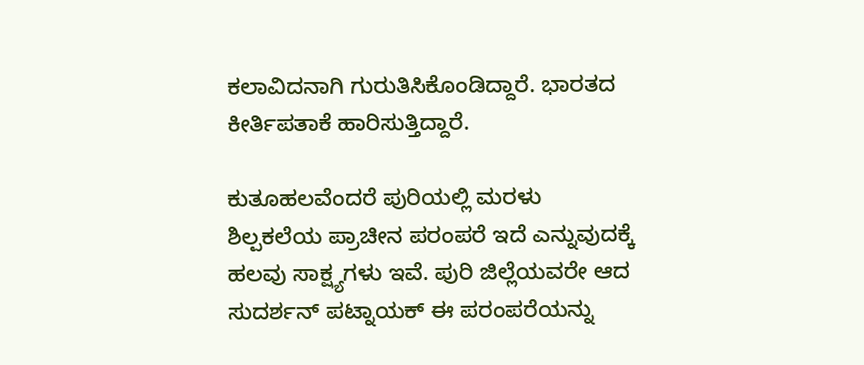ಕಲಾವಿದನಾಗಿ ಗುರುತಿಸಿಕೊಂಡಿದ್ದಾರೆ. ಭಾರತದ ಕೀರ್ತಿಪತಾಕೆ ಹಾರಿಸುತ್ತಿದ್ದಾರೆ.

ಕುತೂಹಲವೆಂದರೆ ಪುರಿಯಲ್ಲಿ ಮರಳು ಶಿಲ್ಪಕಲೆಯ ಪ್ರಾಚೀನ ಪರಂಪರೆ ಇದೆ ಎನ್ನುವುದಕ್ಕೆ ಹಲವು ಸಾಕ್ಷ್ಯಗಳು ಇವೆ. ಪುರಿ ಜಿಲ್ಲೆಯವರೇ ಆದ ಸುದರ್ಶನ್ ಪಟ್ನಾಯಕ್ ಈ ಪರಂಪರೆಯನ್ನು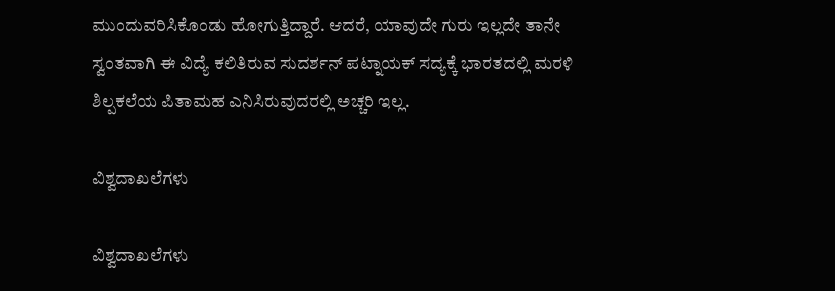ಮುಂದುವರಿಸಿಕೊಂಡು ಹೋಗುತ್ತಿದ್ದಾರೆ. ಆದರೆ, ಯಾವುದೇ ಗುರು ಇಲ್ಲದೇ ತಾನೇ ಸ್ವಂತವಾಗಿ ಈ ವಿದ್ಯೆ ಕಲಿತಿರುವ ಸುದರ್ಶನ್ ಪಟ್ನಾಯಕ್ ಸದ್ಯಕ್ಕೆ ಭಾರತದಲ್ಲಿ ಮರಳಿ ಶಿಲ್ಪಕಲೆಯ ಪಿತಾಮಹ ಎನಿಸಿರುವುದರಲ್ಲಿ ಅಚ್ಚರಿ ಇಲ್ಲ.

ವಿಶ್ವದಾಖಲೆಗಳು

ವಿಶ್ವದಾಖಲೆಗಳು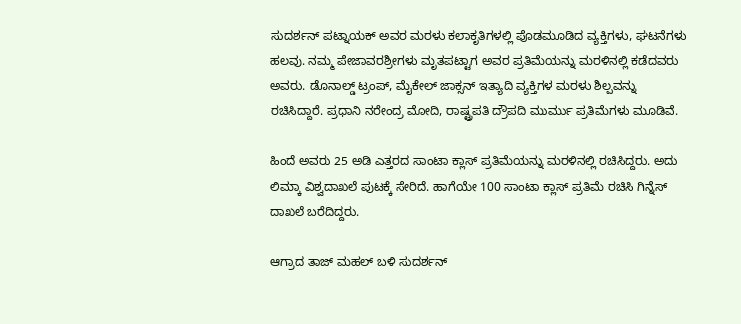ಸುದರ್ಶನ್ ಪಟ್ನಾಯಕ್ ಅವರ ಮರಳು ಕಲಾಕೃತಿಗಳಲ್ಲಿ ಪೊಡಮೂಡಿದ ವ್ಯಕ್ತಿಗಳು, ಘಟನೆಗಳು ಹಲವು. ನಮ್ಮ ಪೇಜಾವರಶ್ರೀಗಳು ಮೃತಪಟ್ಟಾಗ ಅವರ ಪ್ರತಿಮೆಯನ್ನು ಮರಳಿನಲ್ಲಿ ಕಡೆದವರು ಅವರು. ಡೊನಾಲ್ಡ್ ಟ್ರಂಪ್, ಮೈಕೇಲ್ ಜಾಕ್ಸನ್ ಇತ್ಯಾದಿ ವ್ಯಕ್ತಿಗಳ ಮರಳು ಶಿಲ್ಪವನ್ನು ರಚಿಸಿದ್ದಾರೆ. ಪ್ರಧಾನಿ ನರೇಂದ್ರ ಮೋದಿ, ರಾಷ್ಟ್ರಪತಿ ದ್ರೌಪದಿ ಮುರ್ಮು ಪ್ರತಿಮೆಗಳು ಮೂಡಿವೆ.

ಹಿಂದೆ ಅವರು 25 ಅಡಿ ಎತ್ತರದ ಸಾಂಟಾ ಕ್ಲಾಸ್ ಪ್ರತಿಮೆಯನ್ನು ಮರಳಿನಲ್ಲಿ ರಚಿಸಿದ್ದರು. ಅದು ಲಿಮ್ಕಾ ವಿಶ್ವದಾಖಲೆ ಪುಟಕ್ಕೆ ಸೇರಿದೆ. ಹಾಗೆಯೇ 100 ಸಾಂಟಾ ಕ್ಲಾಸ್ ಪ್ರತಿಮೆ ರಚಿಸಿ ಗಿನ್ನೆಸ್ ದಾಖಲೆ ಬರೆದಿದ್ದರು.

ಆಗ್ರಾದ ತಾಜ್ ಮಹಲ್ ಬಳಿ ಸುದರ್ಶನ್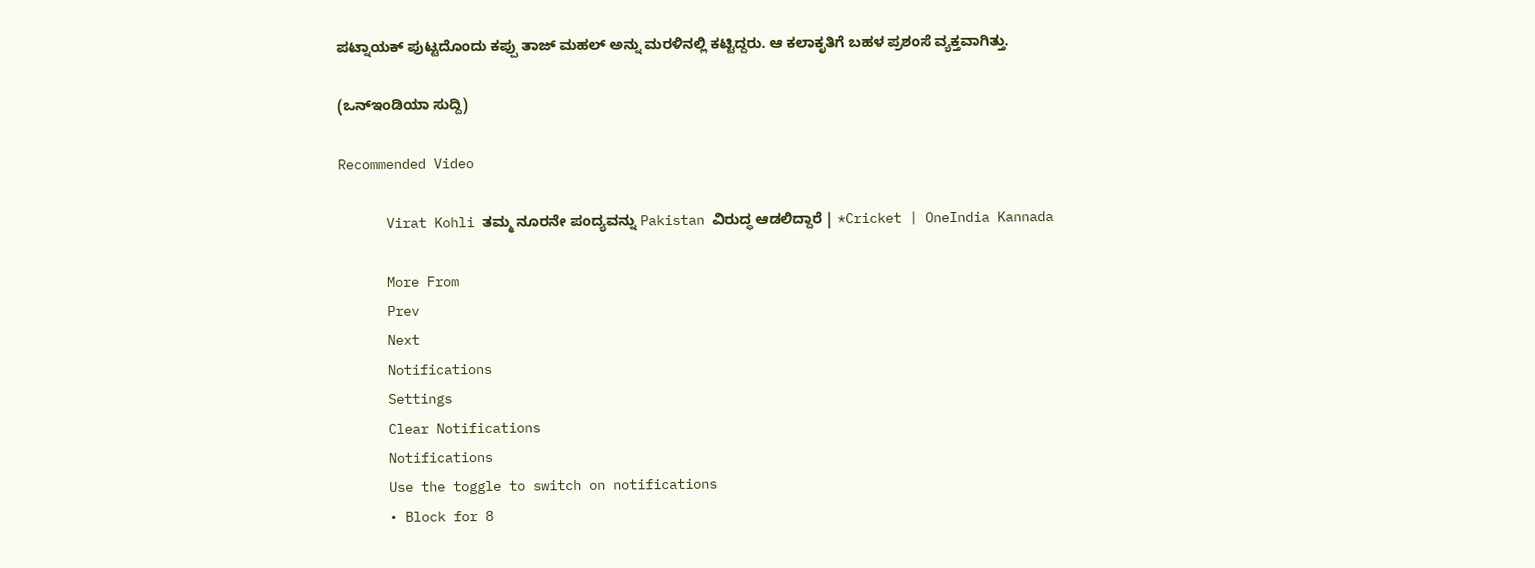ಪಟ್ನಾಯಕ್ ಪುಟ್ಟದೊಂದು ಕಪ್ಪು ತಾಜ್ ಮಹಲ್ ಅನ್ನು ಮರಳಿನಲ್ಲಿ ಕಟ್ಟಿದ್ದರು. ಆ ಕಲಾಕೃತಿಗೆ ಬಹಳ ಪ್ರಶಂಸೆ ವ್ಯಕ್ತವಾಗಿತ್ತು.

(ಒನ್ಇಂಡಿಯಾ ಸುದ್ದಿ)

Recommended Video

      Virat Kohli ತಮ್ಮ ನೂರನೇ ಪಂದ್ಯವನ್ನು Pakistan ವಿರುದ್ಧ ಆಡಲಿದ್ದಾರೆ | *Cricket | OneIndia Kannada

      More From
      Prev
      Next
      Notifications
      Settings
      Clear Notifications
      Notifications
      Use the toggle to switch on notifications
      • Block for 8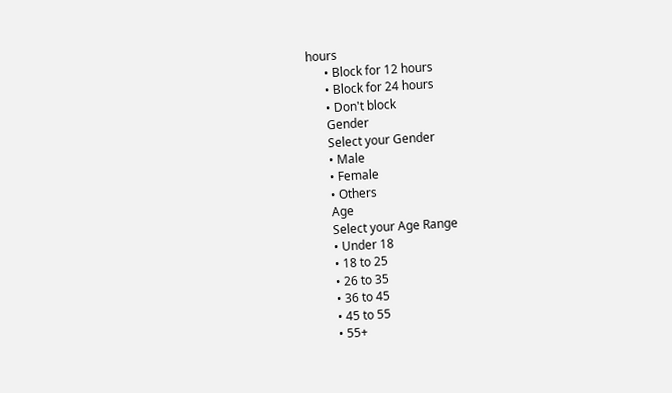hours
      • Block for 12 hours
      • Block for 24 hours
      • Don't block
      Gender
      Select your Gender
      • Male
      • Female
      • Others
      Age
      Select your Age Range
      • Under 18
      • 18 to 25
      • 26 to 35
      • 36 to 45
      • 45 to 55
      • 55+